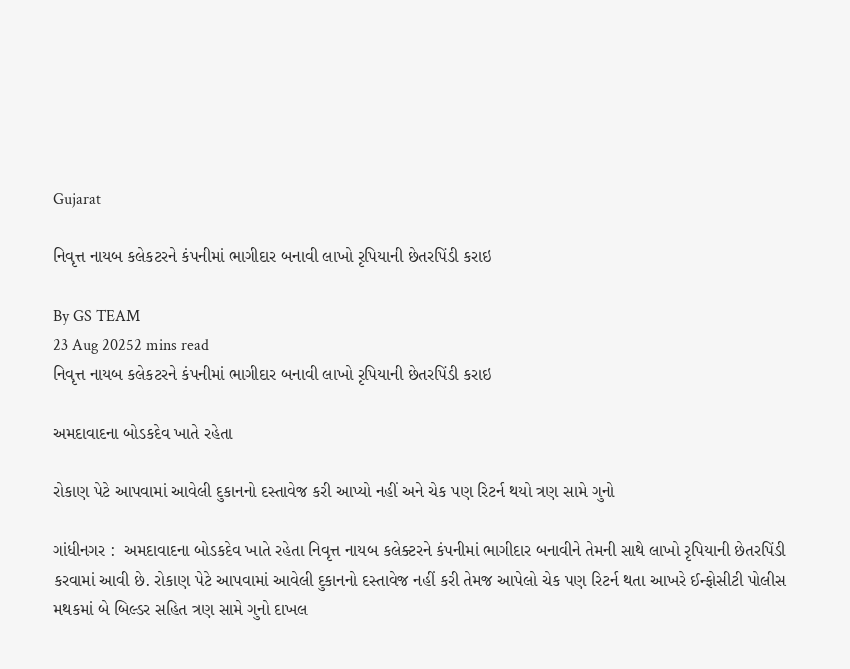Gujarat

નિવૃત્ત નાયબ કલેકટરને કંપનીમાં ભાગીદાર બનાવી લાખો રૃપિયાની છેતરપિંડી કરાઇ

By GS TEAM
23 Aug 20252 mins read
નિવૃત્ત નાયબ કલેકટરને કંપનીમાં ભાગીદાર બનાવી લાખો રૃપિયાની છેતરપિંડી કરાઇ

અમદાવાદના બોડકદેવ ખાતે રહેતા

રોકાણ પેટે આપવામાં આવેલી દુકાનનો દસ્તાવેજ કરી આપ્યો નહીં અને ચેક પણ રિટર્ન થયો ત્રણ સામે ગુનો

ગાંધીનગર :  અમદાવાદના બોડકદેવ ખાતે રહેતા નિવૃત્ત નાયબ કલેક્ટરને કંપનીમાં ભાગીદાર બનાવીને તેમની સાથે લાખો રૃપિયાની છેતરપિંડી કરવામાં આવી છે. રોકાણ પેટે આપવામાં આવેલી દુકાનનો દસ્તાવેજ નહીં કરી તેમજ આપેલો ચેક પણ રિટર્ન થતા આખરે ઈન્ફોસીટી પોલીસ મથકમાં બે બિલ્ડર સહિત ત્રણ સામે ગુનો દાખલ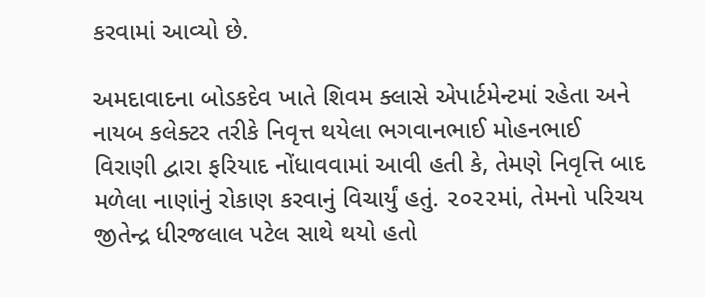કરવામાં આવ્યો છે.

અમદાવાદના બોડકદેવ ખાતે શિવમ ક્લાસે એપાર્ટમેન્ટમાં રહેતા અને નાયબ કલેક્ટર તરીકે નિવૃત્ત થયેલા ભગવાનભાઈ મોહનભાઈ વિરાણી દ્વારા ફરિયાદ નોંધાવવામાં આવી હતી કે, તેમણે નિવૃત્તિ બાદ મળેલા નાણાંનું રોકાણ કરવાનું વિચાર્યું હતું. ૨૦૨૨માં, તેમનો પરિચય જીતેન્દ્ર ધીરજલાલ પટેલ સાથે થયો હતો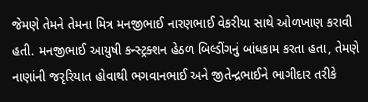જેમણે તેમને તેમના મિત્ર મનજીભાઈ નારણભાઈ વેકરીયા સાથે ઓળખાણ કરાવી હતી. મનજીભાઈ આયુષી કન્સ્ટ્રક્શન હેઠળ બિલ્ડીંગનું બાંધકામ કરતા હતા, તેમણે નાણાંની જરૃરિયાત હોવાથી ભગવાનભાઈ અને જીતેન્દ્રભાઈને ભાગીદાર તરીકે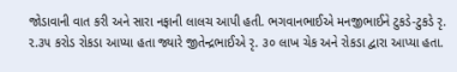જોડાવાની વાત કરી અને સારા નફાની લાલચ આપી હતી. ભગવાનભાઈએ મનજીભાઈને ટુકડે-ટુકડે રૃ. ૨.૩૫ કરોડ રોકડા આપ્યા હતા જ્યારે જીતેન્દ્રભાઈએ રૃ. ૩૦ લાખ ચેક અને રોકડા દ્વારા આપ્યા હતા.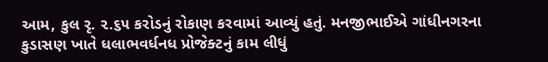આમ, કુલ રૃ. ૨.૬૫ કરોડનું રોકાણ કરવામાં આવ્યું હતું. મનજીભાઈએ ગાંધીનગરના કુડાસણ ખાતે ધલાભવર્ધનધ પ્રોજેક્ટનું કામ લીધું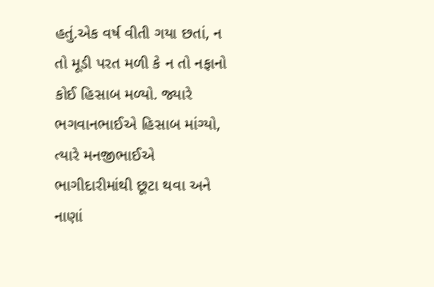હતું.એક વર્ષ વીતી ગયા છતાં, ન તો મૂડી પરત મળી કે ન તો નફાનો કોઈ હિસાબ મળ્યો. જ્યારે ભગવાનભાઈએ હિસાબ માંગ્યો, ત્યારે મનજીભાઈએ ભાગીદારીમાંથી છૂટા થવા અને નાણાં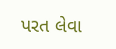પરત લેવા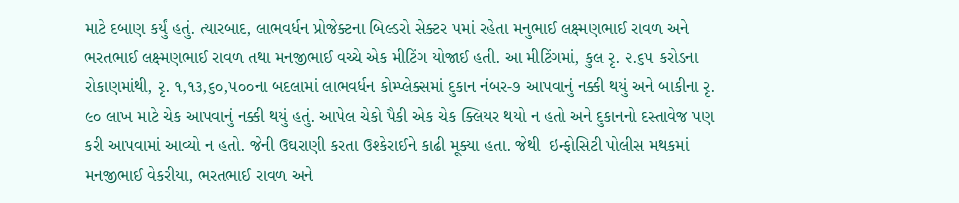માટે દબાણ કર્યું હતું. ત્યારબાદ, લાભવર્ધન પ્રોજેક્ટના બિલ્ડરો સેક્ટર ૫માં રહેતા મનુભાઈ લક્ષ્મણભાઈ રાવળ અને ભરતભાઈ લક્ષ્મણભાઈ રાવળ તથા મનજીભાઈ વચ્ચે એક મીટિંગ યોજાઈ હતી. આ મીટિંગમાં, કુલ રૃ. ૨.૬૫ કરોડના રોકાણમાંથી, રૃ. ૧,૧૩,૬૦,૫૦૦ના બદલામાં લાભવર્ધન કોમ્પ્લેક્સમાં દુકાન નંબર-૭ આપવાનું નક્કી થયું અને બાકીના રૃ. ૯૦ લાખ માટે ચેક આપવાનું નક્કી થયું હતું. આપેલ ચેકો પૈકી એક ચેક ક્લિયર થયો ન હતો અને દુકાનનો દસ્તાવેજ પણ કરી આપવામાં આવ્યો ન હતો. જેની ઉઘરાણી કરતા ઉશ્કેરાઈને કાઢી મૂક્યા હતા. જેથી  ઇન્ફોસિટી પોલીસ મથકમાં મનજીભાઈ વેકરીયા, ભરતભાઈ રાવળ અને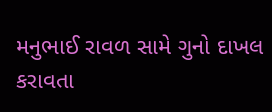મનુભાઈ રાવળ સામે ગુનો દાખલ કરાવતા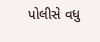પોલીસે વધુ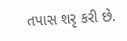તપાસ શરૃ કરી છે.